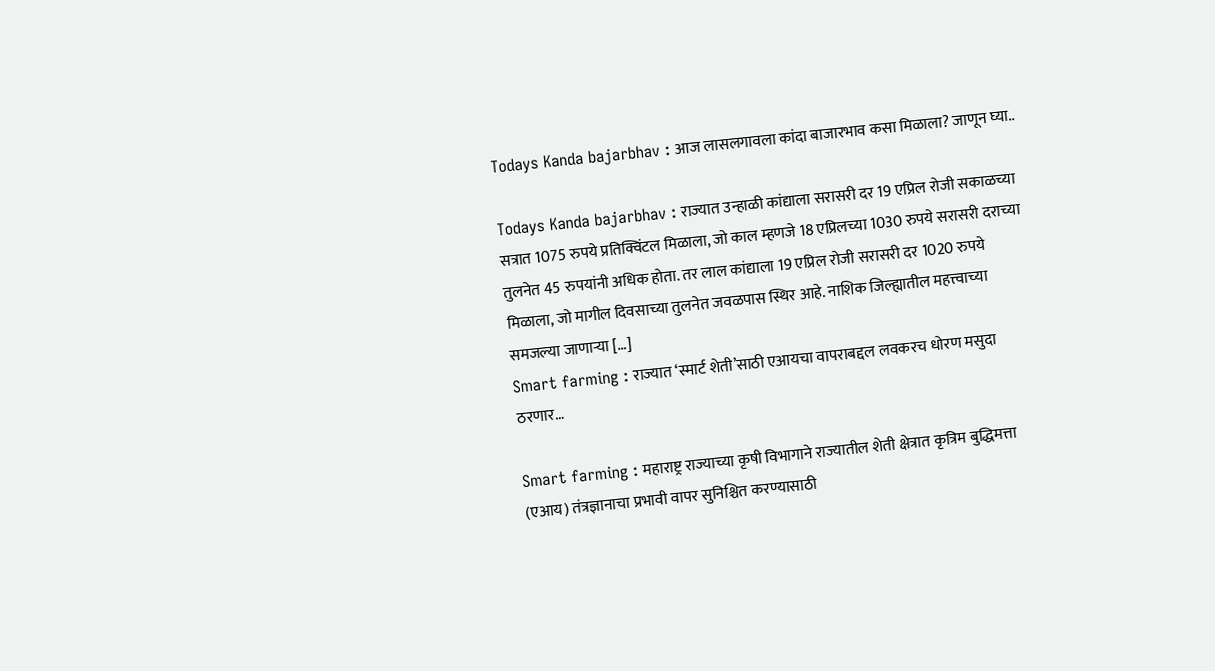Todays Kanda bajarbhav : आज लासलगावला कांदा बाजारभाव कसा मिळाला? जाणून घ्या..

Todays Kanda bajarbhav : राज्यात उन्हाळी कांद्याला सरासरी दर 19 एप्रिल रोजी सकाळच्या सत्रात 1075 रुपये प्रतिक्विंटल मिळाला, जो काल म्हणजे 18 एप्रिलच्या 1030 रुपये सरासरी दराच्या तुलनेत 45 रुपयांनी अधिक होता. तर लाल कांद्याला 19 एप्रिल रोजी सरासरी दर 1020 रुपये मिळाला, जो मागील दिवसाच्या तुलनेत जवळपास स्थिर आहे. नाशिक जिल्ह्यातील महत्त्वाच्या समजल्या जाणाऱ्या […]
Smart farming : राज्यात ‘स्मार्ट शेती’साठी एआयचा वापराबद्दल लवकरच धोरण मसुदा ठरणार…

Smart farming : महाराष्ट्र राज्याच्या कृषी विभागाने राज्यातील शेती क्षेत्रात कृत्रिम बुद्धिमत्ता (एआय) तंत्रज्ञानाचा प्रभावी वापर सुनिश्चित करण्यासाठी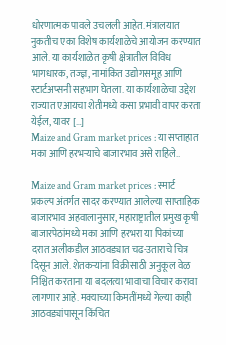धोरणात्मक पावले उचलली आहेत. मंत्रालयात नुकतीच एका विशेष कार्यशाळेचे आयोजन करण्यात आले. या कार्यशाळेत कृषी क्षेत्रातील विविध भागधारक, तज्ज्ञ, नामांकित उद्योगसमूह आणि स्टार्टअप्सनी सहभाग घेतला. या कार्यशाळेचा उद्देश राज्यात एआयचा शेतीमध्ये कसा प्रभावी वापर करता येईल, यावर […]
Maize and Gram market prices : या सप्ताहात मका आणि हरभऱ्याचे बाजारभाव असे राहिले..

Maize and Gram market prices : स्मार्ट प्रकल्प अंतर्गत सादर करण्यात आलेल्या साप्ताहिक बाजारभाव अहवालानुसार, महाराष्ट्रातील प्रमुख कृषी बाजारपेठांमध्ये मका आणि हरभरा या पिकांच्या दरात अलीकडील आठवड्यात चढ-उताराचे चित्र दिसून आले. शेतकऱ्यांना विक्रीसाठी अनुकूल वेळ निश्चित करताना या बदलत्या भावाचा विचार करावा लागणार आहे. मक्याच्या किमतींमध्ये गेल्या काही आठवड्यांपासून किंचित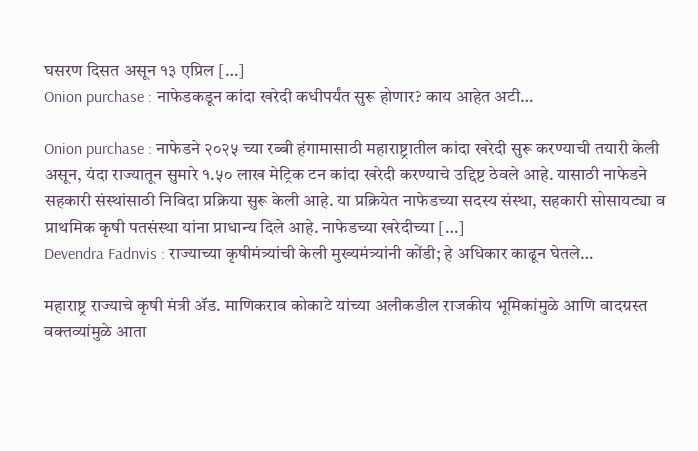घसरण दिसत असून १३ एप्रिल […]
Onion purchase : नाफेडकडून कांदा खरेदी कधीपर्यंत सुरू होणार? काय आहेत अटी…

Onion purchase : नाफेडने २०२५ च्या रब्बी हंगामासाठी महाराष्ट्रातील कांदा खरेदी सुरू करण्याची तयारी केली असून, यंदा राज्यातून सुमारे १.५० लाख मेट्रिक टन कांदा खरेदी करण्याचे उद्दिष्ट ठेवले आहे. यासाठी नाफेडने सहकारी संस्थांसाठी निविदा प्रक्रिया सुरू केली आहे. या प्रक्रियेत नाफेडच्या सदस्य संस्था, सहकारी सोसायट्या व प्राथमिक कृषी पतसंस्था यांना प्राधान्य दिले आहे. नाफेडच्या खरेदीच्या […]
Devendra Fadnvis : राज्याच्या कृषीमंत्र्यांची केली मुख्यमंत्र्यांनी कोंडी; हे अधिकार काढून घेतले…

महाराष्ट्र राज्याचे कृषी मंत्री ॲड. माणिकराव कोकाटे यांच्या अलीकडील राजकीय भूमिकांमुळे आणि वादग्रस्त वक्तव्यांमुळे आता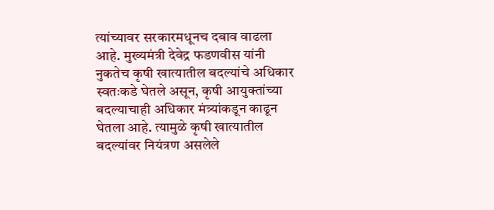त्यांच्यावर सरकारमधूनच दबाव वाढला आहे. मुख्यमंत्री देवेद्र फडणवीस यांनी नुकतेच कृषी खात्यातील बदल्यांचे अधिकार स्वतःकडे घेतले असून, कृषी आयुक्तांच्या बदल्याचाही अधिकार मंत्र्यांकडून काढून घेतला आहे. त्यामुळे कृषी खात्यातील बदल्यांवर नियंत्रण असलेले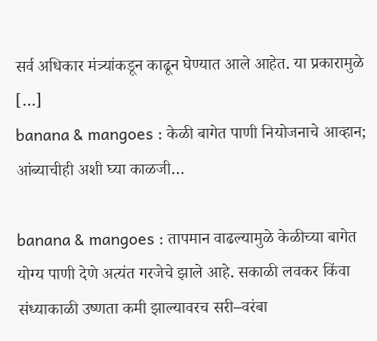सर्व अधिकार मंत्र्यांकडून काढून घेण्यात आले आहेत. या प्रकारामुळे […]
banana & mangoes : केळी बागेत पाणी नियोजनाचे आव्हान; आंब्याचीही अशी घ्या काळजी…

banana & mangoes : तापमान वाढल्यामुळे केळीच्या बागेत योग्य पाणी देणे अत्यंत गरजेचे झाले आहे. सकाळी लवकर किंवा संध्याकाळी उष्णता कमी झाल्यावरच सरी–वरंबा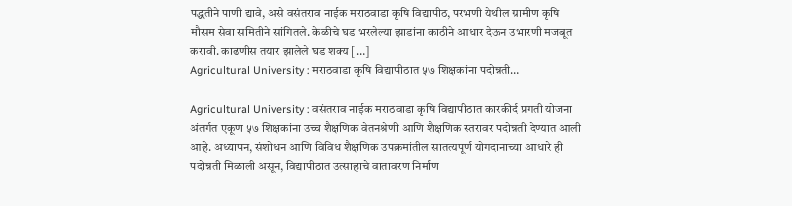पद्धतीने पाणी द्यावे, असे वसंतराव नाईक मराठवाडा कृषि विद्यापीठ, परभणी येथील ग्रामीण कृषि मौसम सेवा समितीने सांगितले. केळीचे घड भरलेल्या झाडांना काठीने आधार देऊन उभारणी मजबूत करावी. काढणीस तयार झालेले घड शक्य […]
Agricultural University : मराठवाडा कृषि विद्यापीठात ५७ शिक्षकांना पदोन्नती…

Agricultural University : वसंतराव नाईक मराठवाडा कृषि विद्यापीठात कारकीर्द प्रगती योजना अंतर्गत एकूण ५७ शिक्षकांना उच्च शैक्षणिक वेतनश्रेणी आणि शैक्षणिक स्तरावर पदोन्नती देण्यात आली आहे. अध्यापन, संशोधन आणि विविध शैक्षणिक उपक्रमांतील सातत्यपूर्ण योगदानाच्या आधारे ही पदोन्नती मिळाली असून, विद्यापीठात उत्साहाचे वातावरण निर्माण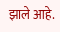झाले आहे.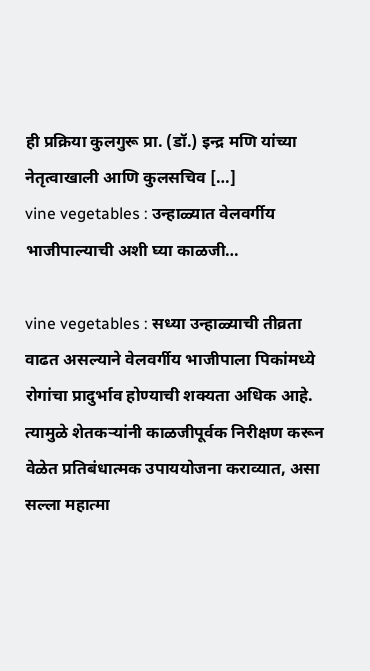ही प्रक्रिया कुलगुरू प्रा. (डॉ.) इन्द्र मणि यांच्या नेतृत्वाखाली आणि कुलसचिव […]
vine vegetables : उन्हाळ्यात वेलवर्गीय भाजीपाल्याची अशी घ्या काळजी…

vine vegetables : सध्या उन्हाळ्याची तीव्रता वाढत असल्याने वेलवर्गीय भाजीपाला पिकांमध्ये रोगांचा प्रादुर्भाव होण्याची शक्यता अधिक आहे. त्यामुळे शेतकऱ्यांनी काळजीपूर्वक निरीक्षण करून वेळेत प्रतिबंधात्मक उपाययोजना कराव्यात, असा सल्ला महात्मा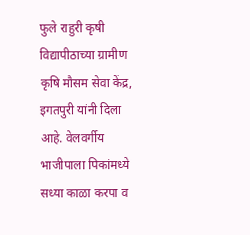फुले राहुरी कृषी विद्यापीठाच्या ग्रामीण कृषि मौसम सेवा केंद्र, इगतपुरी यांनी दिला आहे. वेलवर्गीय भाजीपाला पिकांमध्ये सध्या काळा करपा व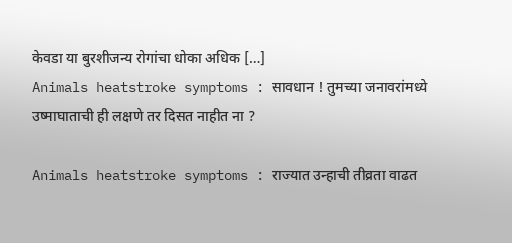केवडा या बुरशीजन्य रोगांचा धोका अधिक […]
Animals heatstroke symptoms : सावधान ! तुमच्या जनावरांमध्ये उष्माघाताची ही लक्षणे तर दिसत नाहीत ना ?

Animals heatstroke symptoms : राज्यात उन्हाची तीव्रता वाढत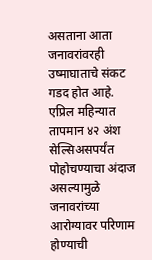असताना आता जनावरांवरही उष्माघाताचे संकट गडद होत आहे. एप्रिल महिन्यात तापमान ४२ अंश सेल्सिअसपर्यंत पोहोचण्याचा अंदाज असल्यामुळे जनावरांच्या आरोग्यावर परिणाम होण्याची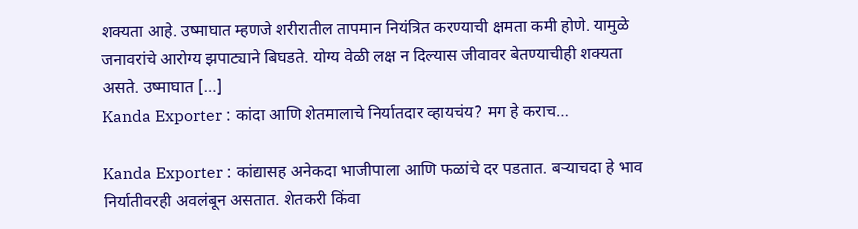शक्यता आहे. उष्माघात म्हणजे शरीरातील तापमान नियंत्रित करण्याची क्षमता कमी होणे. यामुळे जनावरांचे आरोग्य झपाट्याने बिघडते. योग्य वेळी लक्ष न दिल्यास जीवावर बेतण्याचीही शक्यता असते. उष्माघात […]
Kanda Exporter : कांदा आणि शेतमालाचे निर्यातदार व्हायचंय? मग हे कराच…

Kanda Exporter : कांद्यासह अनेकदा भाजीपाला आणि फळांचे दर पडतात. बऱ्याचदा हे भाव निर्यातीवरही अवलंबून असतात. शेतकरी किंवा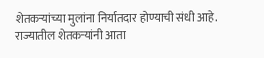शेतकऱ्यांच्या मुलांना निर्यातदार होण्याची संधी आहे. राज्यातील शेतकऱ्यांनी आता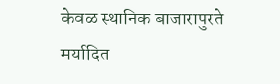केवळ स्थानिक बाजारापुरते मर्यादित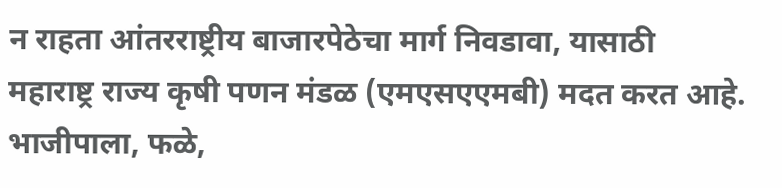न राहता आंतरराष्ट्रीय बाजारपेठेचा मार्ग निवडावा, यासाठी महाराष्ट्र राज्य कृषी पणन मंडळ (एमएसएएमबी) मदत करत आहे. भाजीपाला, फळे,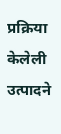प्रक्रिया केलेली उत्पादने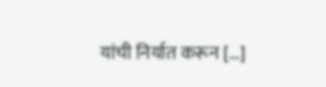यांची निर्यात करून […]